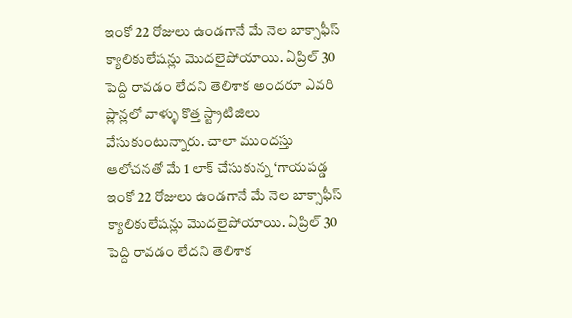ఇంకో 22 రోజులు ఉండగానే మే నెల బాక్సాఫీస్ క్యాలికులేషన్లు మొదలైపోయాయి. ఏప్రిల్ 30 పెద్ది రావడం లేదని తెలిశాక అందరూ ఎవరి ప్లాన్లలో వాళ్ళు కొత్త స్ట్రాటిజిలు వేసుకుంటున్నారు. చాలా ముందస్తు ఆలోచనతో మే 1 లాక్ చేసుకున్న ‘గాయపడ్డ
ఇంకో 22 రోజులు ఉండగానే మే నెల బాక్సాఫీస్ క్యాలికులేషన్లు మొదలైపోయాయి. ఏప్రిల్ 30 పెద్ది రావడం లేదని తెలిశాక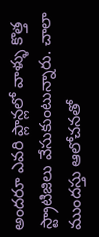అందరూ ఎవరి ప్లాన్లలో వాళ్ళు కొత్త స్ట్రాటిజిలు వేసుకుంటున్నారు. చాలా ముందస్తు ఆలోచనతో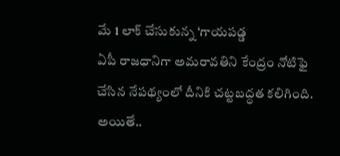మే 1 లాక్ చేసుకున్న ‘గాయపడ్డ
ఏపీ రాజధానిగా అమరావతిని కేంద్రం నోటిఫై చేసిన నేపథ్యంలో దీనికి చట్టబద్ధత కలిగింది. అయితే..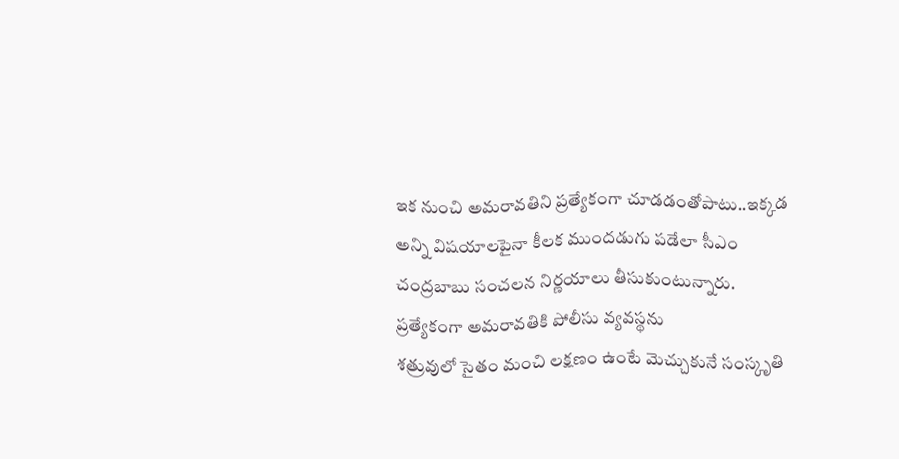ఇక నుంచి అమరావతిని ప్రత్యేకంగా చూడడంతోపాటు..ఇక్కడ అన్ని విషయాలపైనా కీలక ముందడుగు పడేలా సీఎం చంద్రబాబు సంచలన నిర్ణయాలు తీసుకుంటున్నారు. ప్రత్యేకంగా అమరావతికి పోలీసు వ్యవస్థను
శత్రువులో సైతం మంచి లక్షణం ఉంటే మెచ్చుకునే సంస్కృతి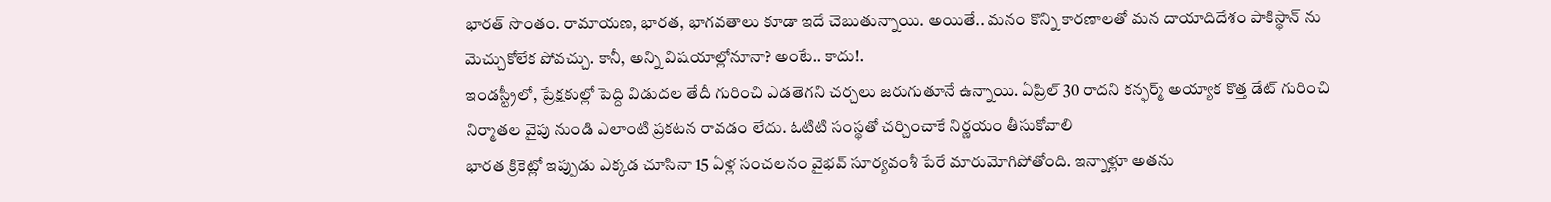భారత్ సొంతం. రామాయణ, భారత, భాగవతాలు కూడా ఇదే చెబుతున్నాయి. అయితే.. మనం కొన్ని కారణాలతో మన దాయాదిదేశం పాకిస్థాన్ ను మెచ్చుకోలేక పోవచ్చు. కానీ, అన్ని విషయాల్లోనూనా? అంటే.. కాదు!.
ఇండస్ట్రీలో, ప్రేక్షకుల్లో పెద్ది విడుదల తేదీ గురించి ఎడతెగని చర్చలు జరుగుతూనే ఉన్నాయి. ఏప్రిల్ 30 రాదని కన్ఫర్మ్ అయ్యాక కొత్త డేట్ గురించి నిర్మాతల వైపు నుండి ఎలాంటి ప్రకటన రావడం లేదు. ఓటిటి సంస్థతో చర్చించాకే నిర్ణయం తీసుకోవాలి
భారత క్రికెట్లో ఇప్పుడు ఎక్కడ చూసినా 15 ఏళ్ల సంచలనం వైభవ్ సూర్యవంశీ పేరే మారుమోగిపోతోంది. ఇన్నాళ్లూ అతను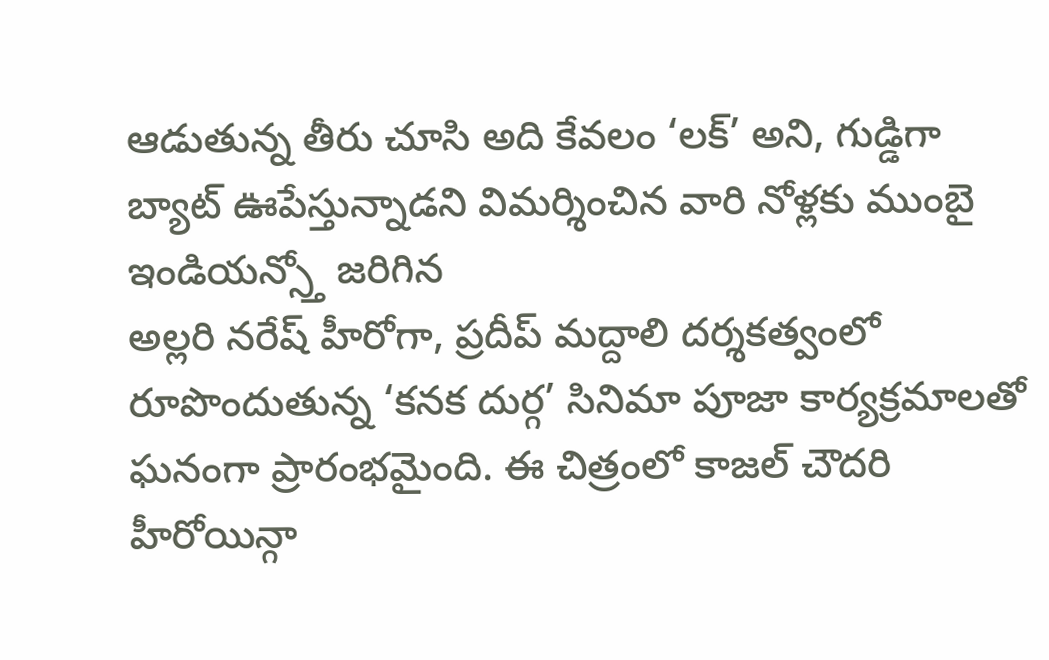ఆడుతున్న తీరు చూసి అది కేవలం ‘లక్’ అని, గుడ్డిగా బ్యాట్ ఊపేస్తున్నాడని విమర్శించిన వారి నోళ్లకు ముంబై ఇండియన్స్తో జరిగిన
అల్లరి నరేష్ హీరోగా, ప్రదీప్ మద్దాలి దర్శకత్వంలో రూపొందుతున్న ‘కనక దుర్గ’ సినిమా పూజా కార్యక్రమాలతో ఘనంగా ప్రారంభమైంది. ఈ చిత్రంలో కాజల్ చౌదరి హీరోయిన్గా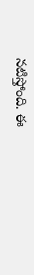నటిస్తోంది. ఈ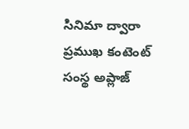సినిమా ద్వారా ప్రముఖ కంటెంట్ సంస్థ అప్లాజ్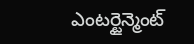ఎంటర్టైన్మెంట్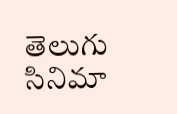తెలుగు సినిమా